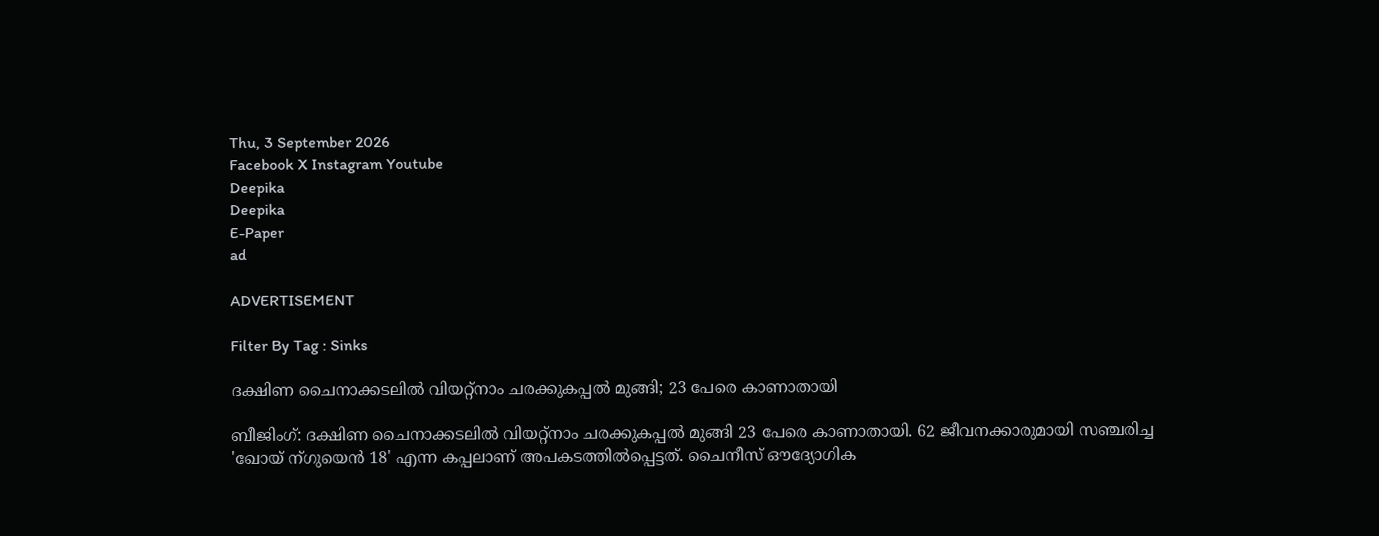Thu, 3 September 2026
Facebook X Instagram Youtube
Deepika
Deepika
E-Paper
ad

ADVERTISEMENT

Filter By Tag : Sinks

ദക്ഷിണ ചൈനാക്കടലില്‍ വിയറ്റ്നാം ചരക്കുകപ്പല്‍ മുങ്ങി; 23 പേരെ കാണാതായി

ബീജിംഗ്: ദക്ഷിണ ചൈനാക്കടലില്‍ വിയറ്റ്നാം ചരക്കുകപ്പല്‍ മുങ്ങി 23 പേരെ കാണാതായി. 62 ജീവനക്കാരുമായി സഞ്ചരിച്ച 'ഖോയ് ന്ഗുയെന്‍ 18' എന്ന കപ്പലാണ് അപകടത്തില്‍പ്പെട്ടത്. ചൈനീസ് ഔദ്യോഗിക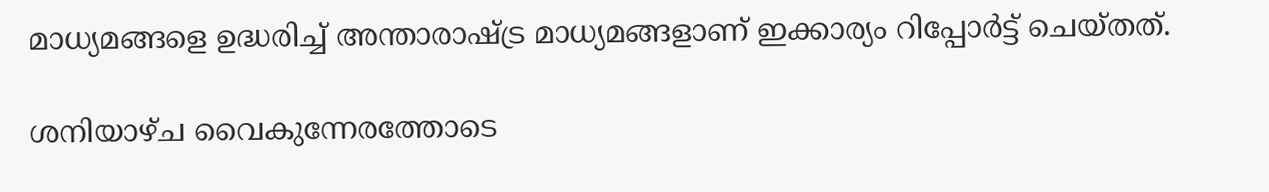മാധ്യമങ്ങളെ ഉദ്ധരിച്ച് അന്താരാഷ്ട്ര മാധ്യമങ്ങളാണ് ഇക്കാര്യം റിപ്പോര്‍ട്ട് ചെയ്തത്.

ശനിയാഴ്ച വൈകുന്നേരത്തോടെ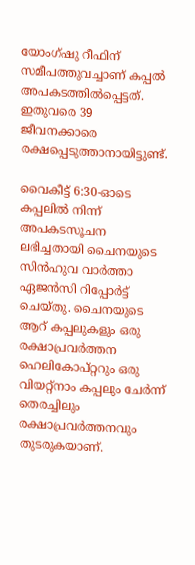യോംഗ്ഷു റീഫിന് സമീപത്തുവച്ചാണ് കപ്പല്‍ അപകടത്തില്‍പ്പെട്ടത്. ഇതുവരെ 39 ജീവനക്കാരെ രക്ഷപ്പെടുത്താനായിട്ടുണ്ട്.

വൈകീട്ട് 6:30-ഓടെ കപ്പലില്‍ നിന്ന് അപകടസൂചന ലഭിച്ചതായി ചൈനയുടെ സിന്‍ഹുവ വാര്‍ത്താ ഏജൻസി റിപ്പോര്‍ട്ട് ചെയ്തു. ചൈനയുടെ ആറ് കപ്പലുകളും ഒരു രക്ഷാപ്രവര്‍ത്തന ഹെലികോപ്റ്ററും ഒരു വിയറ്റ്നാം കപ്പലും ചേര്‍ന്ന് തെരച്ചിലും രക്ഷാപ്രവര്‍ത്തനവും തുടരുകയാണ്.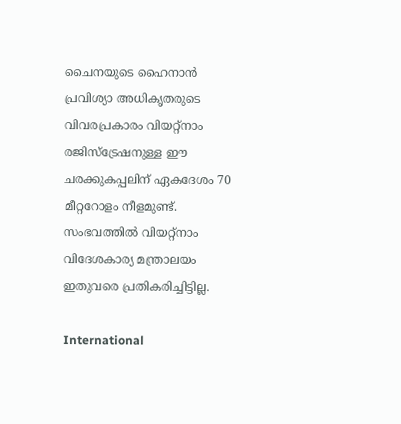ചൈനയുടെ ഹൈനാൻ പ്രവിശ്യാ അധികൃതരുടെ വിവരപ്രകാരം വിയറ്റ്നാം രജിസ്ട്രേഷനുള്ള ഈ ചരക്കുകപ്പലിന് ഏകദേശം 70 മീറ്ററോളം നീളമുണ്ട്. സംഭവത്തില്‍ വിയറ്റ്നാം വിദേശകാര്യ മന്ത്രാലയം ഇതുവരെ പ്രതികരിച്ചിട്ടില്ല.

International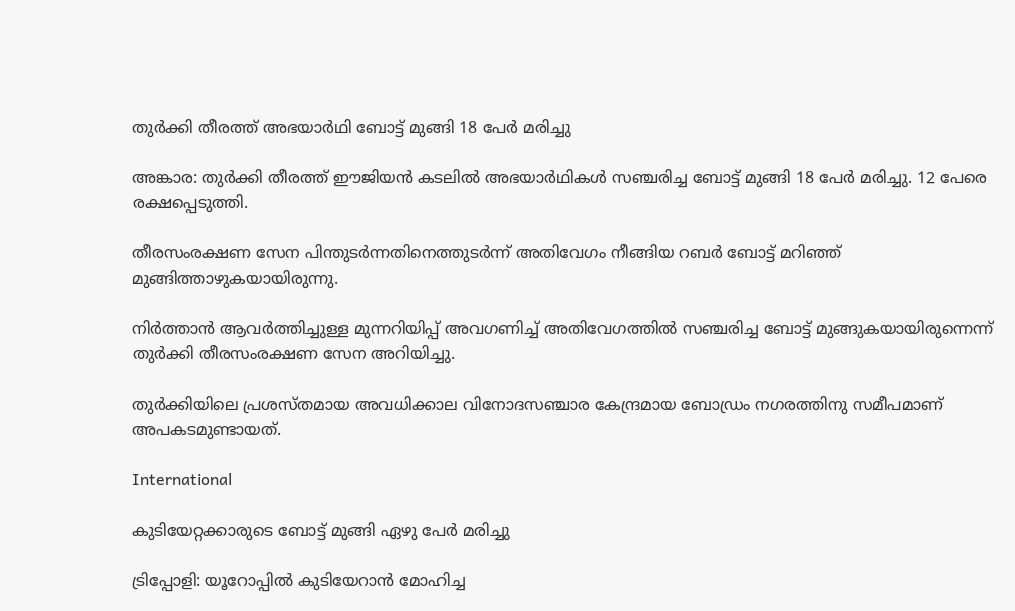തുർക്കി തീരത്ത് അഭയാർഥി ബോട്ട് മുങ്ങി 18 പേർ മരിച്ചു

അങ്കാര: തുർക്കി തീരത്ത് ഈജിയൻ കടലിൽ അഭയാർഥികൾ സഞ്ചരിച്ച ബോട്ട് മുങ്ങി 18 പേർ മരിച്ചു. 12 പേരെ രക്ഷപ്പെടുത്തി.

തീരസംരക്ഷണ സേന പിന്തുടർന്നതിനെത്തുടർന്ന് അതിവേഗം നീങ്ങിയ റബർ ബോട്ട് മറിഞ്ഞ് മുങ്ങിത്താഴുകയായിരുന്നു.

നിർത്താൻ ആവർത്തിച്ചുള്ള മുന്നറിയിപ്പ് അവഗണിച്ച് അതിവേഗത്തിൽ സഞ്ചരിച്ച ബോട്ട് മുങ്ങുകയായിരുന്നെന്ന് തുർക്കി തീരസംരക്ഷണ സേന അറിയിച്ചു.

തുർക്കിയിലെ പ്രശസ്തമായ അവധിക്കാല വിനോദസഞ്ചാര കേന്ദ്രമായ ബോഡ്രം നഗരത്തിനു സമീപമാണ് അപകടമുണ്ടായത്.

International

കുടിയേറ്റക്കാരുടെ ബോട്ട് മുങ്ങി ഏഴു പേർ മരിച്ചു

ട്രിപ്പോളി: യൂറോപ്പിൽ കുടിയേറാൻ മോഹിച്ച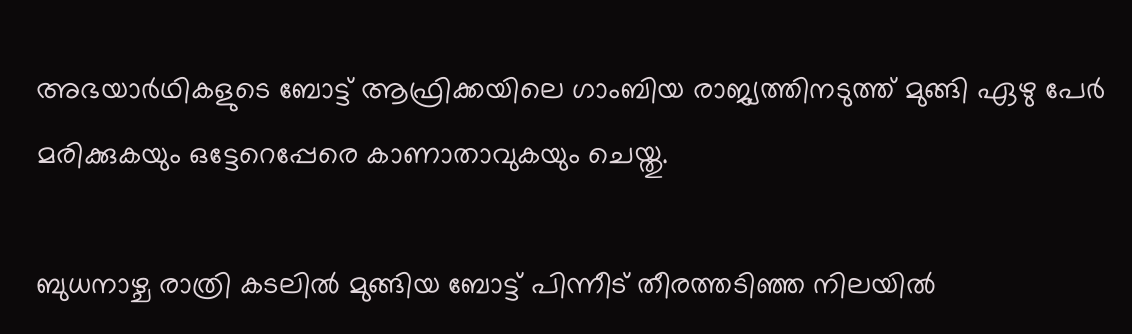അഭയാർഥികളുടെ ബോട്ട് ആഫ്രിക്കയിലെ ഗാംബിയ രാജ്യത്തിനടുത്ത് മുങ്ങി ഏഴു പേർ മരിക്കുകയും ഒട്ടേറെപ്പേരെ കാണാതാവുകയും ചെയ്തു.

ബുധനാഴ്ച രാത്രി കടലിൽ മുങ്ങിയ ബോട്ട് പിന്നീട് തീരത്തടിഞ്ഞ നിലയിൽ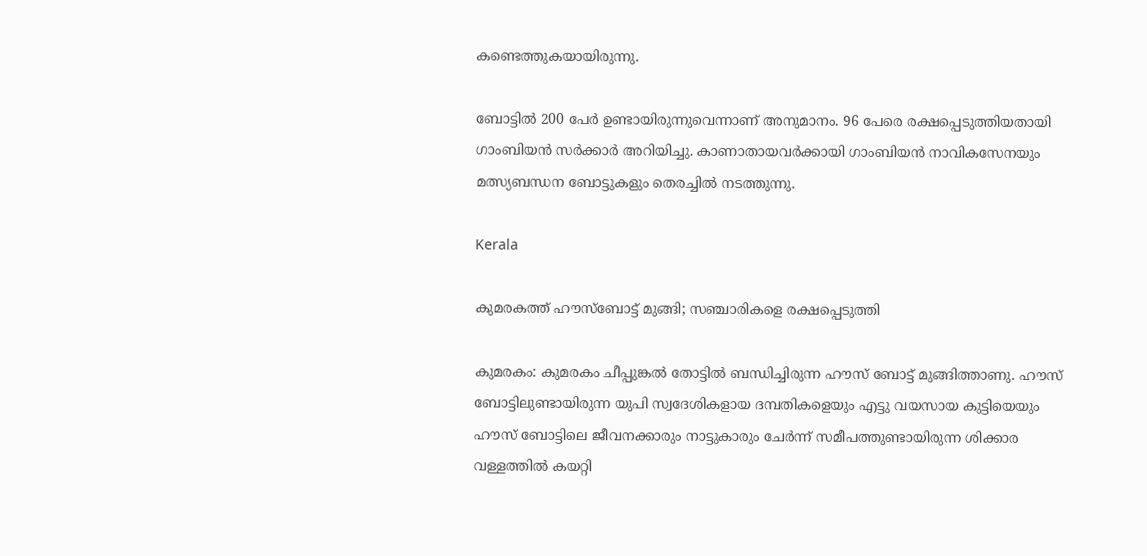കണ്ടെത്തുകയായിരുന്നു.

ബോട്ടിൽ 200 പേർ ഉണ്ടായിരുന്നുവെന്നാണ് അനുമാനം. 96 പേരെ രക്ഷപ്പെടുത്തിയതായി ഗാംബിയൻ സർക്കാർ അറിയിച്ചു. കാണാതായവർക്കായി ഗാംബിയൻ നാവികസേനയും മത്സ്യബന്ധന ബോട്ടുകളും തെരച്ചിൽ നടത്തുന്നു.

Kerala

കുമരകത്ത് ഹൗസ്ബോട്ട് മുങ്ങി; സഞ്ചാരികളെ രക്ഷപ്പെടുത്തി

കുമരകം: കുമരകം ചീപ്പുങ്കൽ തോട്ടിൽ ബന്ധിച്ചിരുന്ന ഹൗസ് ബോട്ട് മുങ്ങിത്താണു. ഹൗസ് ബോട്ടിലുണ്ടായിരുന്ന യുപി സ്വദേശികളായ ദമ്പതികളെയും എട്ടു വയസായ കുട്ടിയെയും ഹൗസ് ബോട്ടിലെ ജീവനക്കാരും നാട്ടുകാരും ചേർന്ന് സമീപത്തുണ്ടായിരുന്ന ശിക്കാര വള്ളത്തിൽ കയറ്റി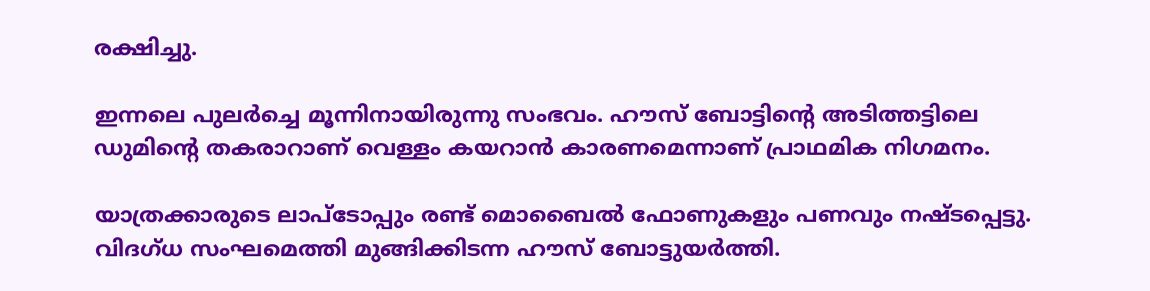രക്ഷിച്ചു.

ഇന്നലെ പുലർച്ചെ മൂന്നിനായിരുന്നു സംഭവം. ഹൗസ് ബോട്ടിന്‍റെ അടിത്തട്ടിലെ ഡുമിന്‍റെ തകരാറാണ് വെള്ളം കയറാൻ കാരണമെന്നാണ് പ്രാഥമിക നിഗമനം.

യാത്രക്കാരുടെ ലാപ്ടോപ്പും രണ്ട് മൊബൈൽ ഫോണുകളും പണവും നഷ്ടപ്പെട്ടു. വിദഗ്ധ സംഘമെത്തി മുങ്ങിക്കിടന്ന ഹൗസ് ബോട്ടുയർത്തി.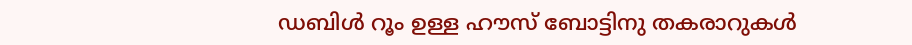ഡബിൾ റൂം ഉള്ള ഹൗസ് ബോട്ടിനു തകരാറുകൾ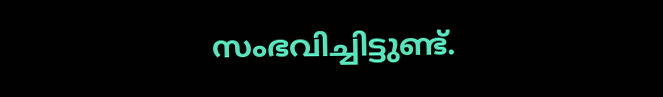സംഭവിച്ചിട്ടുണ്ട്.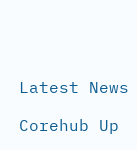Latest News

Corehub Up